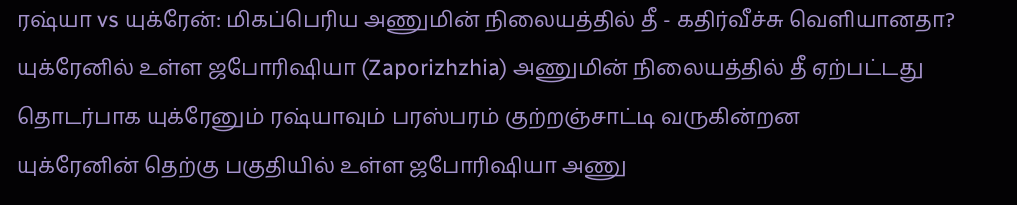ரஷ்யா vs யுக்ரேன்: மிகப்பெரிய அணுமின் நிலையத்தில் தீ - கதிர்வீச்சு வெளியானதா?
யுக்ரேனில் உள்ள ஜபோரிஷியா (Zaporizhzhia) அணுமின் நிலையத்தில் தீ ஏற்பட்டது தொடர்பாக யுக்ரேனும் ரஷ்யாவும் பரஸ்பரம் குற்றஞ்சாட்டி வருகின்றன
யுக்ரேனின் தெற்கு பகுதியில் உள்ள ஜபோரிஷியா அணு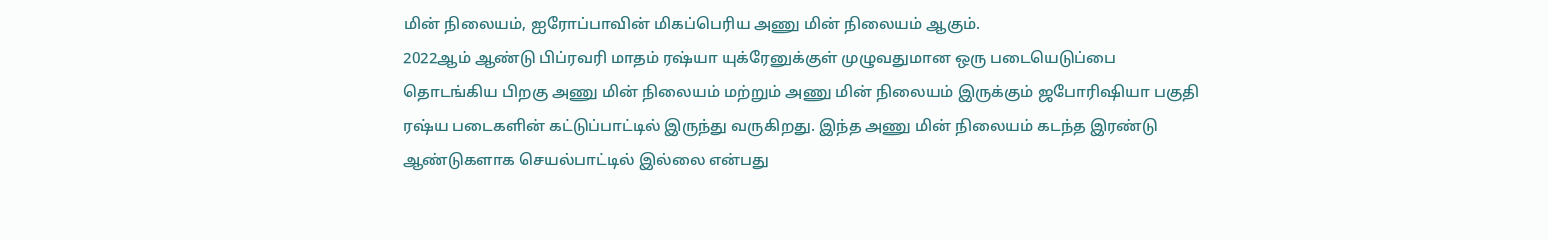மின் நிலையம், ஐரோப்பாவின் மிகப்பெரிய அணு மின் நிலையம் ஆகும்.
2022ஆம் ஆண்டு பிப்ரவரி மாதம் ரஷ்யா யுக்ரேனுக்குள் முழுவதுமான ஒரு படையெடுப்பை தொடங்கிய பிறகு அணு மின் நிலையம் மற்றும் அணு மின் நிலையம் இருக்கும் ஜபோரிஷியா பகுதி ரஷ்ய படைகளின் கட்டுப்பாட்டில் இருந்து வருகிறது. இந்த அணு மின் நிலையம் கடந்த இரண்டு ஆண்டுகளாக செயல்பாட்டில் இல்லை என்பது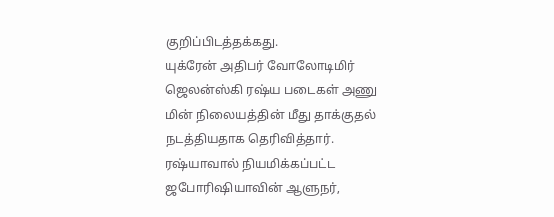குறிப்பிடத்தக்கது.
யுக்ரேன் அதிபர் வோலோடிமிர் ஜெலன்ஸ்கி ரஷ்ய படைகள் அணு மின் நிலையத்தின் மீது தாக்குதல் நடத்தியதாக தெரிவித்தார்.
ரஷ்யாவால் நியமிக்கப்பட்ட ஜபோரிஷியாவின் ஆளுநர்,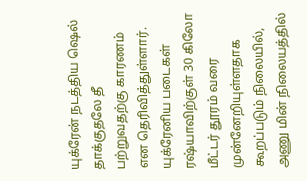யுக்ரேன் நடத்திய ஷெல் தாக்குதலே தீ பற்றுவதற்கு காரணம் என தெரிவித்துள்ளார்.
யுக்ரேனிய படைகள் ரஷ்யாவிற்குள் 30 கிலோ மீட்டர் தூரம் வரை முன்னேறியுள்ளதாக கூறப்படும் நிலையில், அணு மின் நிலையத்தில்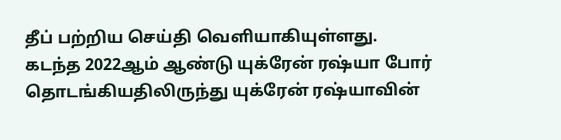தீப் பற்றிய செய்தி வெளியாகியுள்ளது.
கடந்த 2022ஆம் ஆண்டு யுக்ரேன் ரஷ்யா போர் தொடங்கியதிலிருந்து யுக்ரேன் ரஷ்யாவின்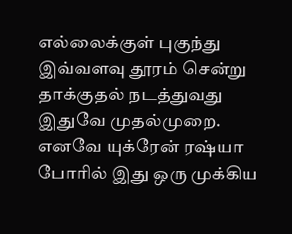எல்லைக்குள் புகுந்து இவ்வளவு தூரம் சென்று தாக்குதல் நடத்துவது இதுவே முதல்முறை. எனவே யுக்ரேன் ரஷ்யா போரில் இது ஒரு முக்கிய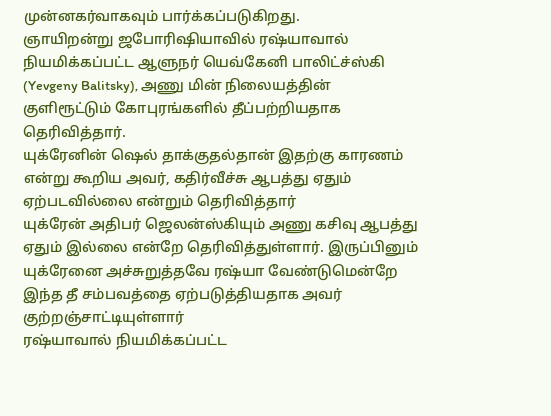முன்னகர்வாகவும் பார்க்கப்படுகிறது.
ஞாயிறன்று ஜபோரிஷியாவில் ரஷ்யாவால் நியமிக்கப்பட்ட ஆளுநர் யெவ்கேனி பாலிட்ச்ஸ்கி (Yevgeny Balitsky), அணு மின் நிலையத்தின் குளிரூட்டும் கோபுரங்களில் தீப்பற்றியதாக தெரிவித்தார்.
யுக்ரேனின் ஷெல் தாக்குதல்தான் இதற்கு காரணம் என்று கூறிய அவர், கதிர்வீச்சு ஆபத்து ஏதும் ஏற்படவில்லை என்றும் தெரிவித்தார்
யுக்ரேன் அதிபர் ஜெலன்ஸ்கியும் அணு கசிவு ஆபத்து ஏதும் இல்லை என்றே தெரிவித்துள்ளார். இருப்பினும் யுக்ரேனை அச்சுறுத்தவே ரஷ்யா வேண்டுமென்றே இந்த தீ சம்பவத்தை ஏற்படுத்தியதாக அவர் குற்றஞ்சாட்டியுள்ளார்
ரஷ்யாவால் நியமிக்கப்பட்ட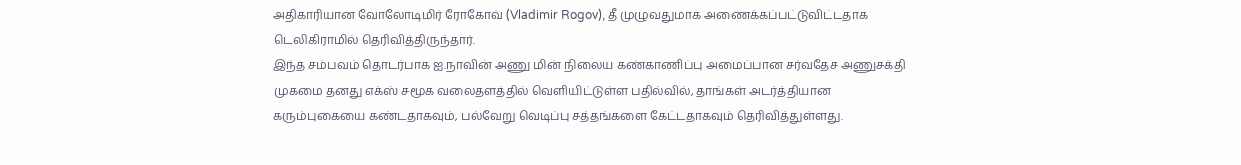அதிகாரியான வோலோடிமிர் ரோகோவ் (Vladimir Rogov), தீ முழுவதுமாக அணைக்கப்பட்டுவிட்டதாக டெலிகிராமில் தெரிவித்திருந்தார்.
இந்த சம்பவம் தொடர்பாக ஐ.நாவின் அணு மின் நிலைய கண்காணிப்பு அமைப்பான சர்வதேச அணுசக்தி முகமை தனது எக்ஸ் சமூக வலைதளத்தில் வெளியிட்டுள்ள பதில்வில், தாங்கள் அடர்த்தியான கரும்புகையை கண்டதாகவும், பல்வேறு வெடிப்பு சத்தங்களை கேட்டதாகவும் தெரிவித்துள்ளது.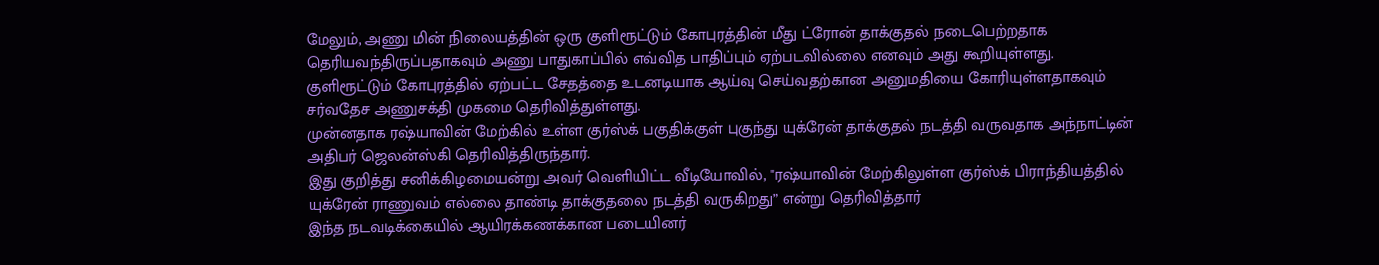மேலும், அணு மின் நிலையத்தின் ஒரு குளிரூட்டும் கோபுரத்தின் மீது ட்ரோன் தாக்குதல் நடைபெற்றதாக தெரியவந்திருப்பதாகவும் அணு பாதுகாப்பில் எவ்வித பாதிப்பும் ஏற்படவில்லை எனவும் அது கூறியுள்ளது.
குளிரூட்டும் கோபுரத்தில் ஏற்பட்ட சேதத்தை உடனடியாக ஆய்வு செய்வதற்கான அனுமதியை கோரியுள்ளதாகவும் சர்வதேச அணுசக்தி முகமை தெரிவித்துள்ளது.
முன்னதாக ரஷ்யாவின் மேற்கில் உள்ள குர்ஸ்க் பகுதிக்குள் புகுந்து யுக்ரேன் தாக்குதல் நடத்தி வருவதாக அந்நாட்டின் அதிபர் ஜெலன்ஸ்கி தெரிவித்திருந்தார்.
இது குறித்து சனிக்கிழமையன்று அவர் வெளியிட்ட வீடியோவில், "ரஷ்யாவின் மேற்கிலுள்ள குர்ஸ்க் பிராந்தியத்தில் யுக்ரேன் ராணுவம் எல்லை தாண்டி தாக்குதலை நடத்தி வருகிறது” என்று தெரிவித்தார்
இந்த நடவடிக்கையில் ஆயிரக்கணக்கான படையினர்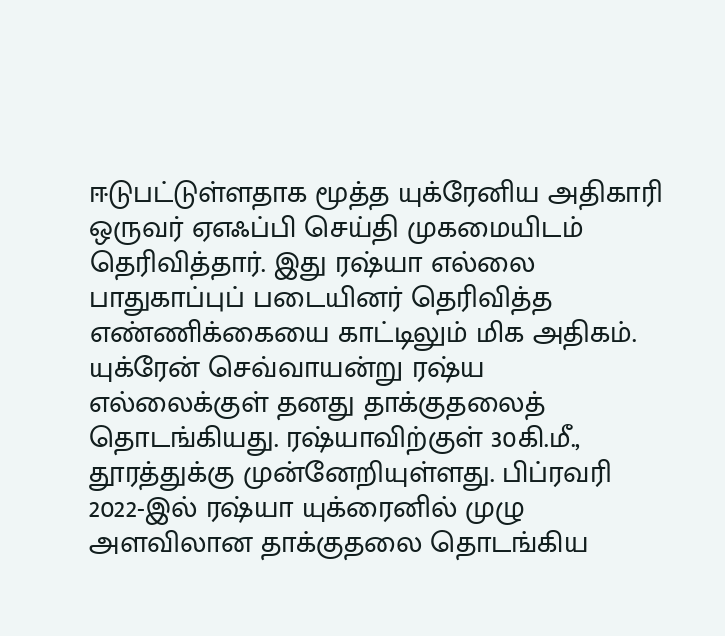ஈடுபட்டுள்ளதாக மூத்த யுக்ரேனிய அதிகாரி ஒருவர் ஏஎஃப்பி செய்தி முகமையிடம் தெரிவித்தார். இது ரஷ்யா எல்லை பாதுகாப்புப் படையினர் தெரிவித்த எண்ணிக்கையை காட்டிலும் மிக அதிகம்.
யுக்ரேன் செவ்வாயன்று ரஷ்ய எல்லைக்குள் தனது தாக்குதலைத் தொடங்கியது. ரஷ்யாவிற்குள் 30கி.மீ., தூரத்துக்கு முன்னேறியுள்ளது. பிப்ரவரி 2022-இல் ரஷ்யா யுக்ரைனில் முழு அளவிலான தாக்குதலை தொடங்கிய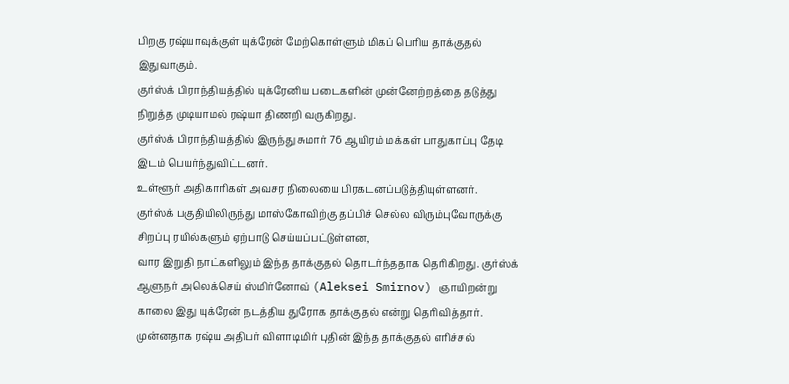பிறகு ரஷ்யாவுக்குள் யுக்ரேன் மேற்கொள்ளும் மிகப் பெரிய தாக்குதல் இதுவாகும்.
குர்ஸ்க் பிராந்தியத்தில் யுக்ரேனிய படைகளின் முன்னேற்றத்தை தடுத்து நிறுத்த முடியாமல் ரஷ்யா திணறி வருகிறது.
குர்ஸ்க் பிராந்தியத்தில் இருந்து சுமார் 76 ஆயிரம் மக்கள் பாதுகாப்பு தேடி இடம் பெயர்ந்துவிட்டனர்.
உள்ளூர் அதிகாரிகள் அவசர நிலையை பிரகடனப்படுத்தியுள்ளனர்.
குர்ஸ்க் பகுதியிலிருந்து மாஸ்கோவிற்கு தப்பிச் செல்ல விரும்புவோருக்கு சிறப்பு ரயில்களும் ஏற்பாடு செய்யப்பட்டுள்ளன,
வார இறுதி நாட்களிலும் இந்த தாக்குதல் தொடர்ந்ததாக தெரிகிறது. குர்ஸ்க் ஆளுநர் அலெக்செய் ஸ்மிர்னோவ் (Aleksei Smirnov) ஞாயிறன்று காலை இது யுக்ரேன் நடத்திய துரோக தாக்குதல் என்று தெரிவித்தார்.
முன்னதாக ரஷ்ய அதிபர் விளாடிமிர் புதின் இந்த தாக்குதல் எரிச்சல்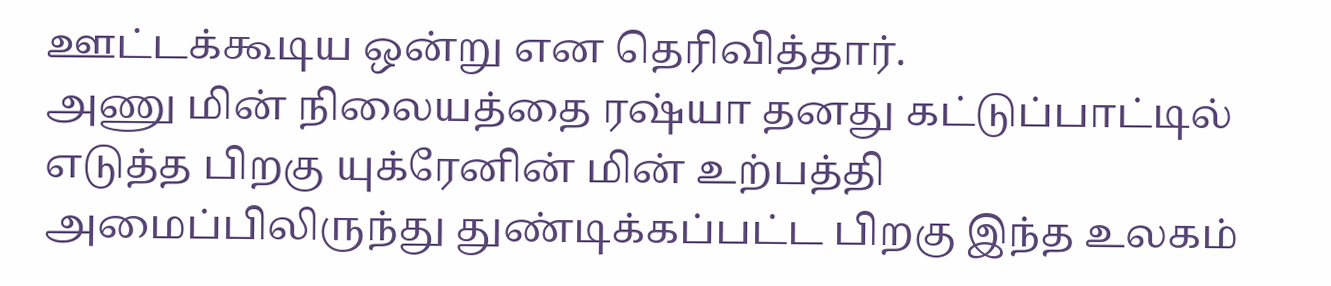ஊட்டக்கூடிய ஒன்று என தெரிவித்தார்.
அணு மின் நிலையத்தை ரஷ்யா தனது கட்டுப்பாட்டில் எடுத்த பிறகு யுக்ரேனின் மின் உற்பத்தி அமைப்பிலிருந்து துண்டிக்கப்பட்ட பிறகு இந்த உலகம்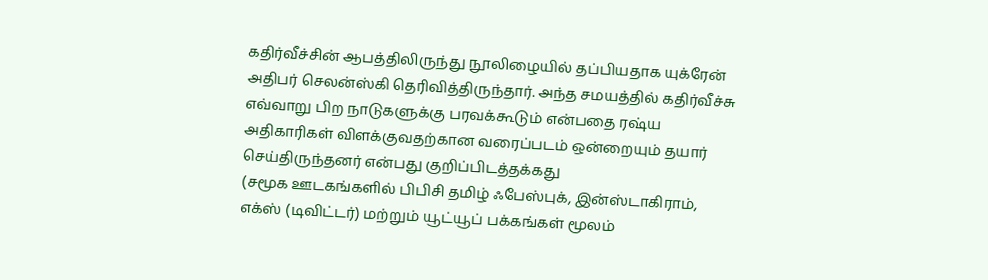கதிர்வீச்சின் ஆபத்திலிருந்து நூலிழையில் தப்பியதாக யுக்ரேன் அதிபர் செலன்ஸ்கி தெரிவித்திருந்தார். அந்த சமயத்தில் கதிர்வீச்சு எவ்வாறு பிற நாடுகளுக்கு பரவக்கூடும் என்பதை ரஷ்ய அதிகாரிகள் விளக்குவதற்கான வரைப்படம் ஒன்றையும் தயார் செய்திருந்தனர் என்பது குறிப்பிடத்தக்கது
(சமூக ஊடகங்களில் பிபிசி தமிழ் ஃபேஸ்புக், இன்ஸ்டாகிராம், எக்ஸ் (டிவிட்டர்) மற்றும் யூட்யூப் பக்கங்கள் மூலம்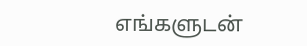எங்களுடன்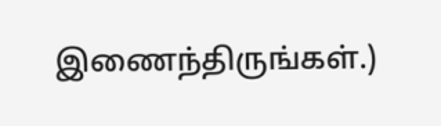இணைந்திருங்கள்.)